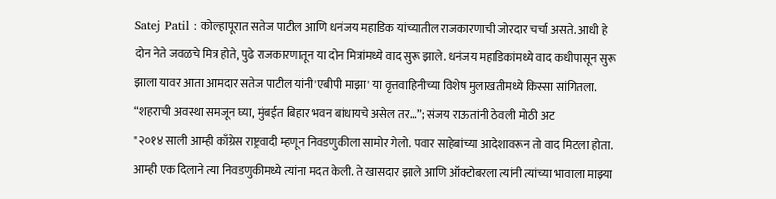Satej Patil : कोल्हापूरात सतेज पाटील आणि धनंजय महाडिक यांच्यातील राजकारणाची जोरदार चर्चा असते. आधी हे दोन नेते जवळचे मित्र होते, पुढे राजकारणातून या दोन मित्रांमध्ये वाद सुरू झाले. धनंजय महाडिकांमध्ये वाद कधीपासून सुरू झाला यावर आता आमदार सतेज पाटील यांनी'एबीपी माझा' या वृत्तवाहिनीच्या विशेष मुलाखतीमध्ये किस्सा सांगितला.
“शहराची अवस्था समजून घ्या, मुंबईत बिहार भवन बांधायचे असेल तर…”; संजय राऊतांनी ठेवली मोठी अट
"२०१४ साली आम्ही काँग्रेस राष्ट्रवादी म्हणून निवडणुकीला सामोर गेलो. पवार साहेबांच्या आदेशावरून तो वाद मिटला होता. आम्ही एक दिलाने त्या निवडणुकीमध्ये त्यांना मदत केली. ते खासदार झाले आणि ऑक्टोबरला त्यांनी त्यांच्या भावाला माझ्या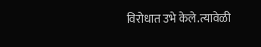विरोधात उभे केले.त्यावेळी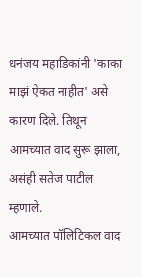धनंजय महाडिकांनी 'काका माझं ऐकत नाहीत' असे कारण दिले. तिथून आमच्यात वाद सुरू झाला, असंही सतेज पाटील म्हणाले.
आमच्यात पॉलिटिकल वाद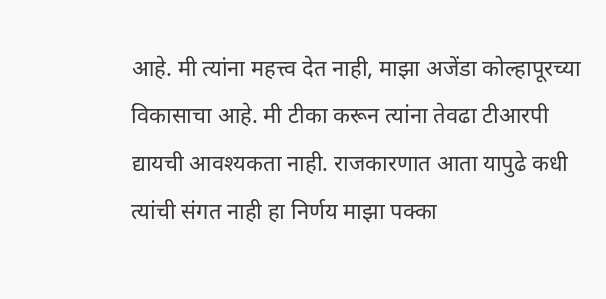आहे. मी त्यांना महत्त्व देत नाही, माझा अजेंडा कोल्हापूरच्या विकासाचा आहे. मी टीका करून त्यांना तेवढा टीआरपी द्यायची आवश्यकता नाही. राजकारणात आता यापुढे कधी त्यांची संगत नाही हा निर्णय माझा पक्का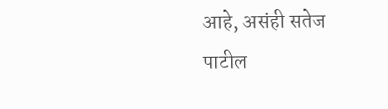आहे, असंही सतेज पाटील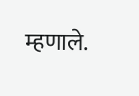म्हणाले.